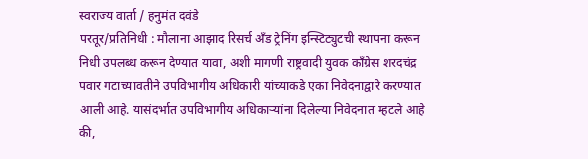स्वराज्य वार्ता / हनुमंत दवंडे
परतूर/प्रतिनिधी : मौलाना आझाद रिसर्च अँड ट्रेनिंग इन्स्टिट्युटची स्थापना करून निधी उपलब्ध करून देण्यात यावा, अशी मागणी राष्ट्रवादी युवक काँग्रेस शरदचंद्र पवार गटाच्यावतीने उपविभागीय अधिकारी यांच्याकडे एका निवेदनाद्वारे करण्यात आली आहे. यासंदर्भात उपविभागीय अधिकाऱ्यांना दिलेल्या निवेदनात म्हटले आहे की,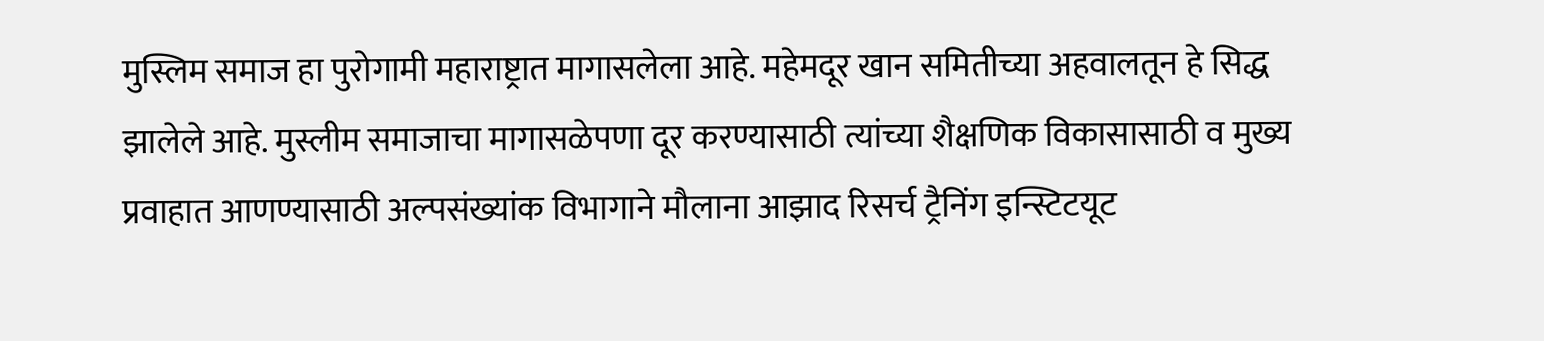मुस्लिम समाज हा पुरोगामी महाराष्ट्रात मागासलेला आहे. महेमदूर खान समितीच्या अहवालतून हे सिद्ध झालेले आहे. मुस्लीम समाजाचा मागासळेपणा दूर करण्यासाठी त्यांच्या शैक्षणिक विकासासाठी व मुख्य प्रवाहात आणण्यासाठी अल्पसंख्यांक विभागाने मौलाना आझाद रिसर्च ट्रैनिंग इन्स्टिटयूट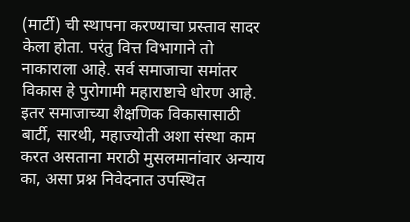(मार्टी) ची स्थापना करण्याचा प्रस्ताव सादर केला होता. परंतु वित्त विभागाने तो नाकाराला आहे. सर्व समाजाचा समांतर विकास हे पुरोगामी महाराष्टाचे धोरण आहे. इतर समाजाच्या शैक्षणिक विकासासाठी बार्टी, सारथी, महाज्योती अशा संस्था काम करत असताना मराठी मुसलमानांवार अन्याय का, असा प्रश्न निवेदनात उपस्थित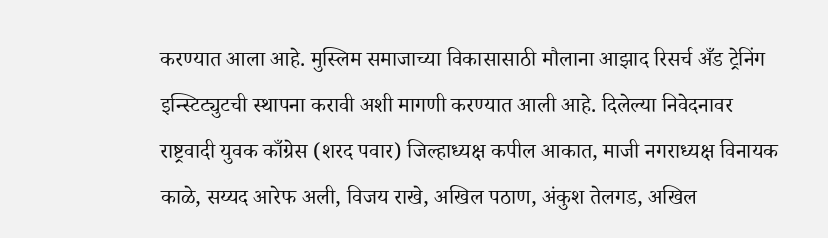करण्यात आला आहे. मुस्लिम समाजाच्या विकासासाठी मौलाना आझाद रिसर्च अँड ट्रेनिंग इन्स्टिट्युटची स्थापना करावी अशी मागणी करण्यात आली आहे. दिलेल्या निवेदनावर राष्ट्रवादी युवक काँग्रेस (शरद पवार) जिल्हाध्यक्ष कपील आकात, माजी नगराध्यक्ष विनायक काळे, सय्यद आरेफ अली, विजय राखे, अखिल पठाण, अंकुश तेलगड, अखिल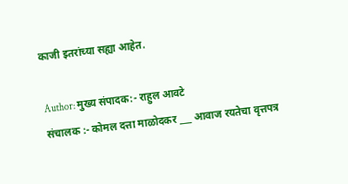काजी इतरांच्या सह्या आहेत.

Author: मुख्य संपादक:- राहुल आवटे
संचालक :- कोमल दत्ता माळोदकर ___ आवाज रयतेचा वृत्तपत्र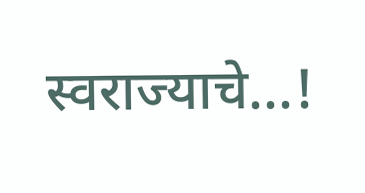स्वराज्याचे...!